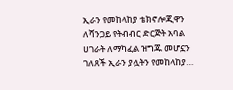ኢራን የመከላከያ ቴክኖሎጂዋን ለሻንጋይ የትብብር ድርጅት አባል ሀገራት ለማካፈል ዝግጁ መሆኗን ገለጸች ኢራን ያሏትን የመከላከያ…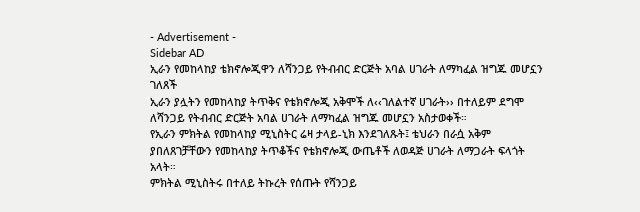- Advertisement -
Sidebar AD
ኢራን የመከላከያ ቴክኖሎጂዋን ለሻንጋይ የትብብር ድርጅት አባል ሀገራት ለማካፈል ዝግጁ መሆኗን ገለጸች
ኢራን ያሏትን የመከላከያ ትጥቅና የቴክኖሎጂ አቅሞች ለ‹‹ገለልተኛ ሀገራት›› በተለይም ደግሞ ለሻንጋይ የትብብር ድርጅት አባል ሀገራት ለማካፈል ዝግጁ መሆኗን አስታወቀች።
የኢራን ምክትል የመከላከያ ሚኒስትር ሬዛ ታላይ-ኒክ እንደገለጹት፤ ቴህራን በራሷ አቅም ያበለጸገቻቸውን የመከላከያ ትጥቆችና የቴክኖሎጂ ውጤቶች ለወዳጅ ሀገራት ለማጋራት ፍላጎት አላት።
ምክትል ሚኒስትሩ በተለይ ትኩረት የሰጡት የሻንጋይ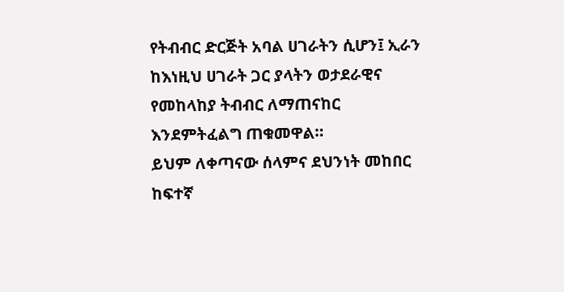የትብብር ድርጅት አባል ሀገራትን ሲሆን፤ ኢራን ከእነዚህ ሀገራት ጋር ያላትን ወታደራዊና የመከላከያ ትብብር ለማጠናከር እንደምትፈልግ ጠቁመዋል።
ይህም ለቀጣናው ሰላምና ደህንነት መከበር ከፍተኛ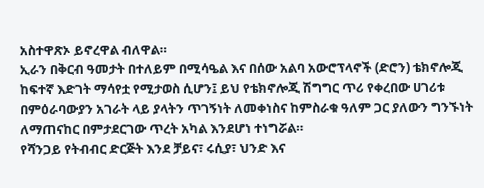አስተዋጽኦ ይኖረዋል ብለዋል።
ኢራን በቅርብ ዓመታት በተለይም በሚሳዔል እና በሰው አልባ አውሮፕላኖች (ድሮን) ቴክኖሎጂ ከፍተኛ እድገት ማሳየቷ የሚታወስ ሲሆን፤ ይህ የቴክኖሎጂ ሽግግር ጥሪ የቀረበው ሀገሪቱ በምዕራባውያን አገራት ላይ ያላትን ጥገኝነት ለመቀነስና ከምስራቁ ዓለም ጋር ያለውን ግንኙነት ለማጠናከር በምታደርገው ጥረት አካል እንደሆነ ተነግሯል።
የሻንጋይ የትብብር ድርጅት እንደ ቻይና፣ ሩሲያ፣ ህንድ እና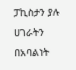ፓኪስታን ያሉ ሀገራትን በአባልነት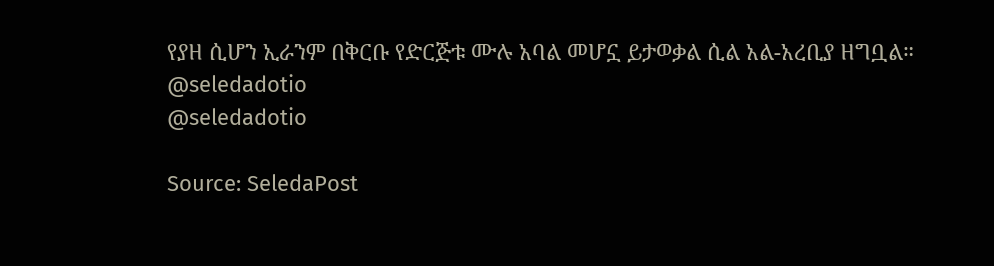የያዘ ሲሆን ኢራንም በቅርቡ የድርጅቱ ሙሉ አባል መሆኗ ይታወቃል ሲል አል-አረቢያ ዘግቧል።
@seledadotio
@seledadotio

Source: SeledaPost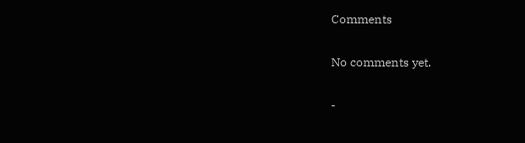Comments

No comments yet.

-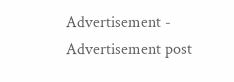Advertisement -
Advertisement post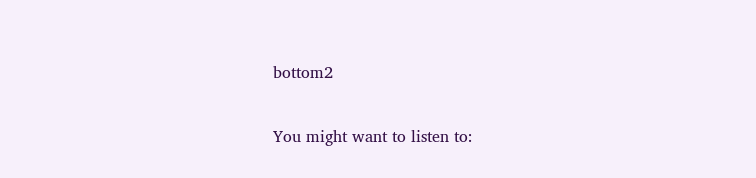bottom2

You might want to listen to: